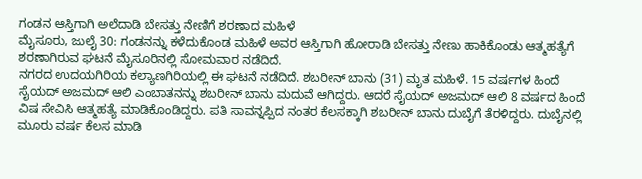ಗಂಡನ ಆಸ್ತಿಗಾಗಿ ಅಲೆದಾಡಿ ಬೇಸತ್ತು ನೇಣಿಗೆ ಶರಣಾದ ಮಹಿಳೆ
ಮೈಸೂರು, ಜುಲೈ 30: ಗಂಡನನ್ನು ಕಳೆದುಕೊಂಡ ಮಹಿಳೆ ಅವರ ಆಸ್ತಿಗಾಗಿ ಹೋರಾಡಿ ಬೇಸತ್ತು ನೇಣು ಹಾಕಿಕೊಂಡು ಆತ್ಮಹತ್ಯೆಗೆ ಶರಣಾಗಿರುವ ಘಟನೆ ಮೈಸೂರಿನಲ್ಲಿ ಸೋಮವಾರ ನಡೆದಿದೆ.
ನಗರದ ಉದಯಗಿರಿಯ ಕಲ್ಯಾಣಗಿರಿಯಲ್ಲಿ ಈ ಘಟನೆ ನಡೆದಿದೆ. ಶಬರೀನ್ ಬಾನು (31) ಮೃತ ಮಹಿಳೆ. 15 ವರ್ಷಗಳ ಹಿಂದೆ ಸೈಯದ್ ಅಜಮದ್ ಆಲಿ ಎಂಬಾತನನ್ನು ಶಬರೀನ್ ಬಾನು ಮದುವೆ ಆಗಿದ್ದರು. ಆದರೆ ಸೈಯದ್ ಅಜಮದ್ ಆಲಿ 8 ವರ್ಷದ ಹಿಂದೆ ವಿಷ ಸೇವಿಸಿ ಆತ್ಮಹತ್ಯೆ ಮಾಡಿಕೊಂಡಿದ್ದರು. ಪತಿ ಸಾವನ್ನಪ್ಪಿದ ನಂತರ ಕೆಲಸಕ್ಕಾಗಿ ಶಬರೀನ್ ಬಾನು ದುಬೈಗೆ ತೆರಳಿದ್ದರು. ದುಬೈನಲ್ಲಿ ಮೂರು ವರ್ಷ ಕೆಲಸ ಮಾಡಿ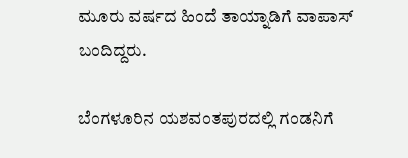ಮೂರು ವರ್ಷದ ಹಿಂದೆ ತಾಯ್ನಾಡಿಗೆ ವಾಪಾಸ್ ಬಂದಿದ್ದರು.

ಬೆಂಗಳೂರಿನ ಯಶವಂತಪುರದಲ್ಲಿ ಗಂಡನಿಗೆ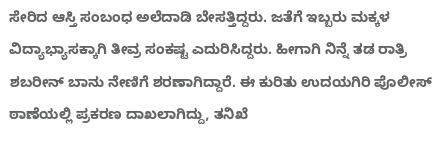ಸೇರಿದ ಆಸ್ತಿ ಸಂಬಂಧ ಅಲೆದಾಡಿ ಬೇಸತ್ತಿದ್ದರು. ಜತೆಗೆ ಇಬ್ಬರು ಮಕ್ಕಳ ವಿದ್ಯಾಭ್ಯಾಸಕ್ಕಾಗಿ ತೀವ್ರ ಸಂಕಷ್ಟ ಎದುರಿಸಿದ್ದರು. ಹೀಗಾಗಿ ನಿನ್ನೆ ತಡ ರಾತ್ರಿ ಶಬರೀನ್ ಬಾನು ನೇಣಿಗೆ ಶರಣಾಗಿದ್ದಾರೆ. ಈ ಕುರಿತು ಉದಯಗಿರಿ ಪೊಲೀಸ್ ಠಾಣೆಯಲ್ಲಿ ಪ್ರಕರಣ ದಾಖಲಾಗಿದ್ದು, ತನಿಖೆ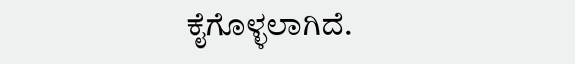ಕೈಗೊಳ್ಳಲಾಗಿದೆ.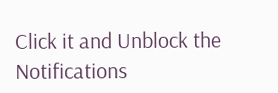Click it and Unblock the Notifications